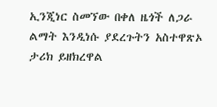ኢንጂነር ስመኘው በቀለ ዜጎች ለጋራ ልማት እንዲነሱ ያደረጉትን አስተዋጽኦ ታሪክ ይዘክረዋል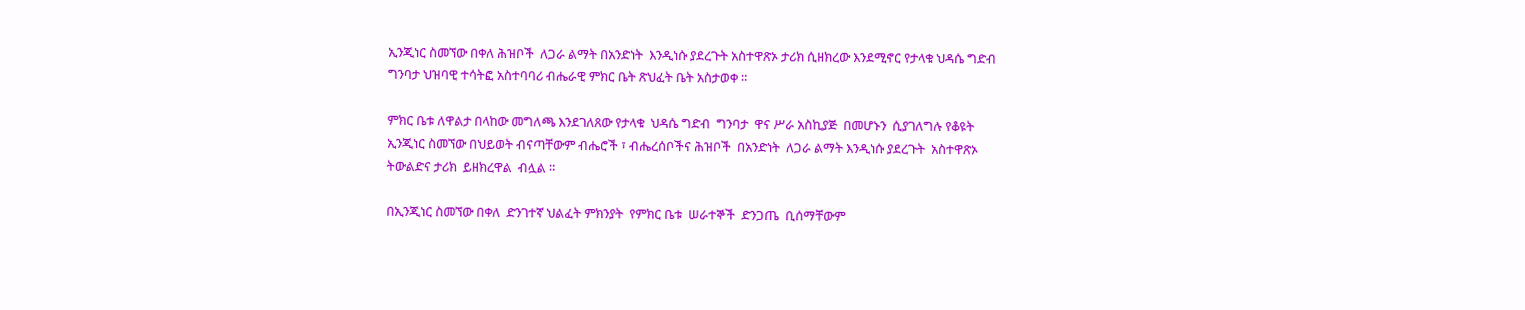ኢንጂነር ስመኘው በቀለ ሕዝቦች  ለጋራ ልማት በአንድነት  እንዲነሱ ያደረጉት አስተዋጽኦ ታሪክ ሲዘክረው እንደሚኖር የታላቁ ህዳሴ ግድብ ግንባታ ህዝባዊ ተሳትፎ አስተባባሪ ብሔራዊ ምክር ቤት ጽህፈት ቤት አስታወቀ ።

ምክር ቤቱ ለዋልታ በላከው መግለጫ እንደገለጸው የታላቁ  ህዳሴ ግድብ  ግንባታ  ዋና ሥራ አስኪያጅ  በመሆኑን  ሲያገለግሉ የቆዩት ኢንጂነር ስመኘው በህይወት ብናጣቸውም ብሔሮች ፣ ብሔረሰቦችና ሕዝቦች  በአንድነት  ለጋራ ልማት እንዲነሱ ያደረጉት  አስተዋጽኦ ትውልድና ታሪክ  ይዘክረዋል  ብሏል ።

በኢንጂነር ስመኘው በቀለ  ድንገተኛ ህልፈት ምክንያት  የምክር ቤቱ  ሠራተኞች  ድንጋጤ  ቢሰማቸውም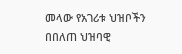መላው የአገሪቱ ህዝቦችን በበለጠ ህዝባዊ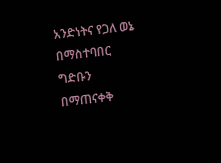አንድነትና የጋለ ወኔ በማስተባበር  ግድቡን  በማጠናቀቅ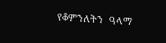የቆምንለትን  ዓላማ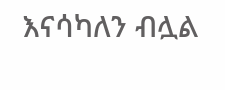እናሳካለን ብሏል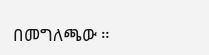በመግለጫው ።